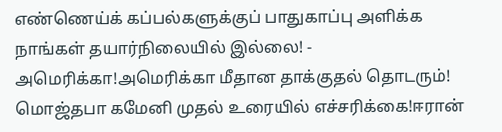எண்ணெய்க் கப்பல்களுக்குப் பாதுகாப்பு அளிக்க நாங்கள் தயார்நிலையில் இல்லை! - அமெரிக்கா!அமெரிக்கா மீதான தாக்குதல் தொடரும்! மொஜ்தபா கமேனி முதல் உரையில் எச்சரிக்கை!ஈரான்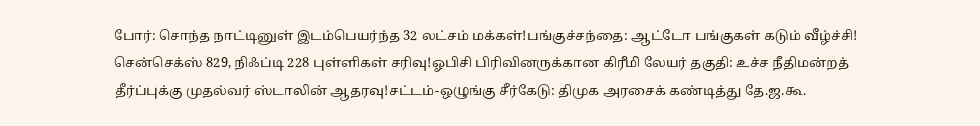போர்: சொந்த நாட்டினுள் இடம்பெயர்ந்த 32 லட்சம் மக்கள்!பங்குச்சந்தை: ஆட்டோ பங்குகள் கடும் வீழ்ச்சி! சென்செக்ஸ் 829, நிஃப்டி 228 புள்ளிகள் சரிவு!ஓபிசி பிரிவினருக்கான கிரீமி லேயர் தகுதி: உச்ச நீதிமன்றத் தீர்ப்புக்கு முதல்வர் ஸ்டாலின் ஆதரவு!சட்டம்-ஒழுங்கு சீர்கேடு: திமுக அரசைக் கண்டித்து தே.ஜ.கூ.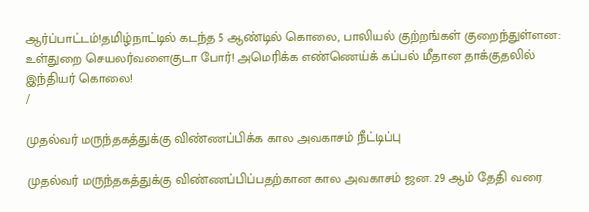ஆர்ப்பாட்டம்!தமிழ்நாட்டில் கடந்த 5 ஆண்டில் கொலை, பாலியல் குற்றங்கள் குறைந்துள்ளன: உள்துறை செயலர்வளைகுடா போர்! அமெரிக்க எண்ணெய்க் கப்பல் மீதான தாக்குதலில் இந்தியர் கொலை!
/

முதல்வர் மருந்தகத்துக்கு விண்ணப்பிக்க கால அவகாசம் நீட்டிப்பு

முதல்வர் மருந்தகத்துக்கு விண்ணப்பிப்பதற்கான கால அவகாசம் ஜன. 29 ஆம் தேதி வரை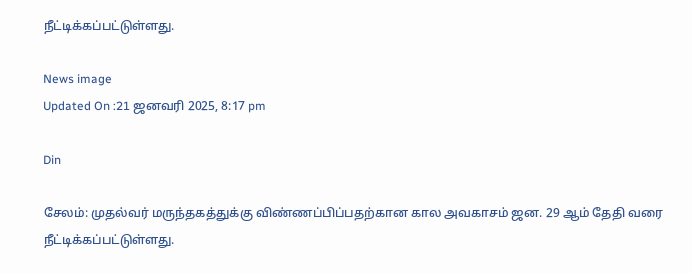நீட்டிக்கப்பட்டுள்ளது.

News image
Updated On :21 ஜனவரி 2025, 8:17 pm

Din

சேலம்: முதல்வர் மருந்தகத்துக்கு விண்ணப்பிப்பதற்கான கால அவகாசம் ஜன. 29 ஆம் தேதி வரை நீட்டிக்கப்பட்டுள்ளது.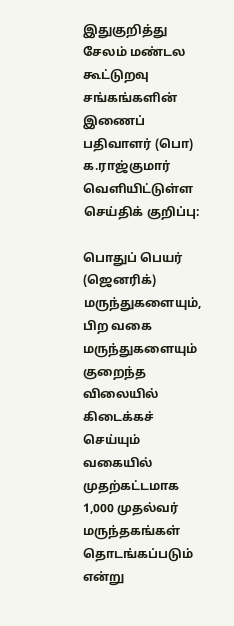இதுகுறித்து சேலம் மண்டல கூட்டுறவு சங்கங்களின் இணைப் பதிவாளர் (பொ) க.ராஜ்குமார் வெளியிட்டுள்ள செய்திக் குறிப்பு:

பொதுப் பெயர் (ஜெனரிக்) மருந்துகளையும், பிற வகை மருந்துகளையும் குறைந்த விலையில் கிடைக்கச் செய்யும் வகையில் முதற்கட்டமாக 1,000 முதல்வர் மருந்தகங்கள் தொடங்கப்படும் என்று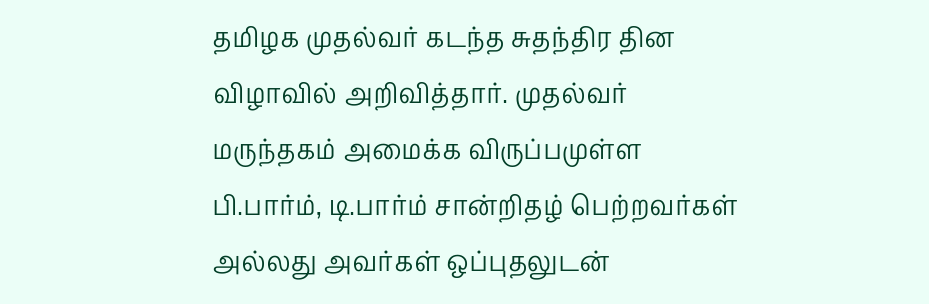தமிழக முதல்வர் கடந்த சுதந்திர தின விழாவில் அறிவித்தார். முதல்வர் மருந்தகம் அமைக்க விருப்பமுள்ள பி.பார்ம், டி.பார்ம் சான்றிதழ் பெற்றவர்கள் அல்லது அவர்கள் ஒப்புதலுடன்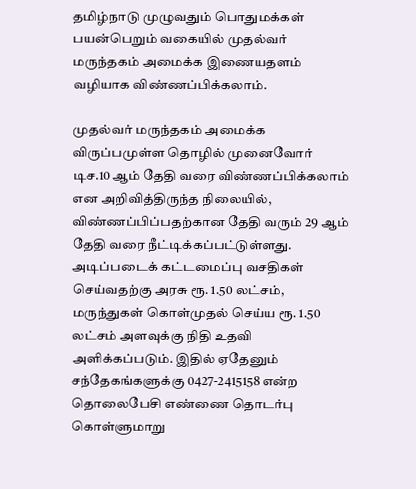தமிழ்நாடு முழுவதும் பொதுமக்கள் பயன்பெறும் வகையில் முதல்வர் மருந்தகம் அமைக்க இணையதளம் வழியாக விண்ணப்பிக்கலாம்.

முதல்வர் மருந்தகம் அமைக்க விருப்பமுள்ள தொழில் முனைவோர் டிச.10 ஆம் தேதி வரை விண்ணப்பிக்கலாம் என அறிவித்திருந்த நிலையில், விண்ணப்பிப்பதற்கான தேதி வரும் 29 ஆம் தேதி வரை நீட்டிக்கப்பட்டுள்ளது. அடிப்படைக் கட்டமைப்பு வசதிகள் செய்வதற்கு அரசு ரூ. 1.50 லட்சம், மருந்துகள் கொள்முதல் செய்ய ரூ. 1.50 லட்சம் அளவுக்கு நிதி உதவி அளிக்கப்படும். இதில் ஏதேனும் சந்தேகங்களுக்கு 0427-2415158 என்ற தொலைபேசி எண்ணை தொடர்பு கொள்ளுமாறு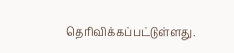தெரிவிக்கப்பட்டுள்ளது.